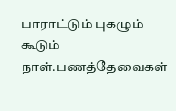பாராட்டும் புகழும் கூடும் நாள்.பணத்தேவைகள்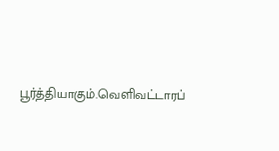பூர்த்தியாகும்.வெளிவட்டாரப்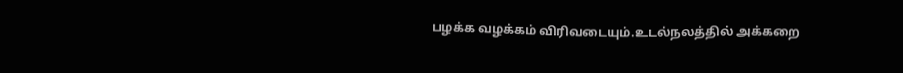பழக்க வழக்கம் விரிவடையும்.உடல்நலத்தில் அக்கறை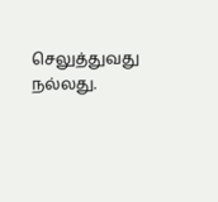செலுத்துவது நல்லது.